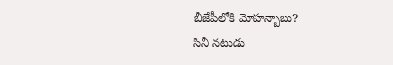బీజేపీలోకి మోహన్బాబు?
సినీ నటుడు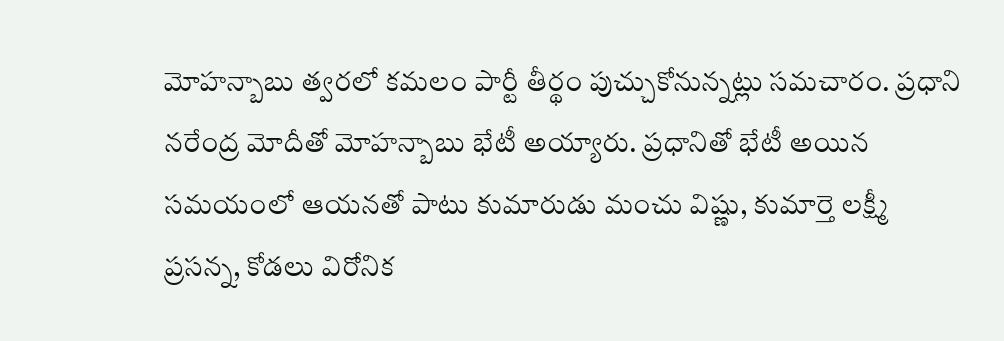మోహన్బాబు త్వరలో కమలం పార్టీ తీర్థం పుచ్చుకోనున్నట్లు సమచారం. ప్రధాని నరేంద్ర మోదీతో మోహన్బాబు భేటీ అయ్యారు. ప్రధానితో భేటీ అయిన సమయంలో ఆయనతో పాటు కుమారుడు మంచు విష్ణు, కుమార్తె లక్ష్మీ ప్రసన్న, కోడలు విరోనిక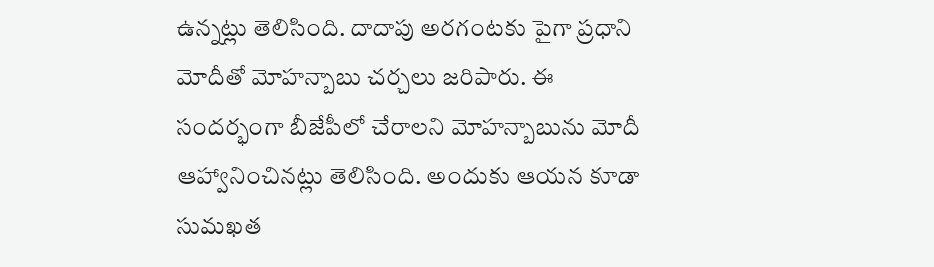ఉన్నట్లు తెలిసింది. దాదాపు అరగంటకు పైగా ప్రధాని మోదీతో మోహన్బాబు చర్చలు జరిపారు. ఈ సందర్భంగా బీజేపీలో చేరాలని మోహన్బాబును మోదీ ఆహ్వానించినట్లు తెలిసింది. అందుకు ఆయన కూడా సుమఖత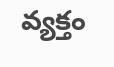వ్యక్తం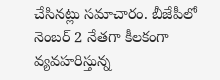చేసినట్లు సమాచారం. బీజేపీలో నెంబర్ 2 నేతగా కీలకంగా వ్యవహరిస్తున్న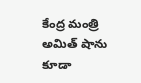కేంద్ర మంత్రి అమిత్ షాను కూడా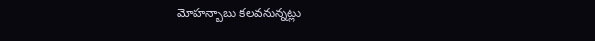మోహన్బాబు కలవనున్నట్లు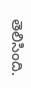తెలిసింది.